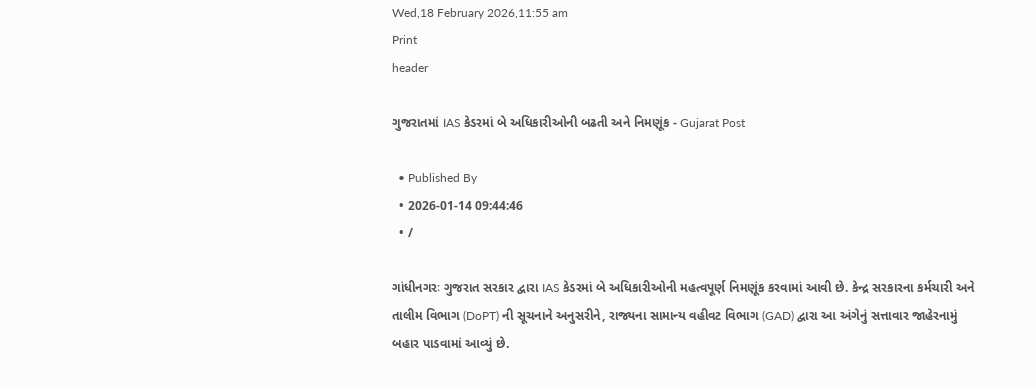Wed,18 February 2026,11:55 am
Print
header

ગુજરાતમાં IAS કેડરમાં બે અધિકારીઓની બઢતી અને નિમણૂંક - Gujarat Post

  • Published By
  • 2026-01-14 09:44:46
  • /

ગાંધીનગરઃ ગુજરાત સરકાર દ્વારા IAS કેડરમાં બે અધિકારીઓની મહત્વપૂર્ણ નિમણૂંક કરવામાં આવી છે. કેન્દ્ર સરકારના કર્મચારી અને તાલીમ વિભાગ (DoPT) ની સૂચનાને અનુસરીને, રાજ્યના સામાન્ય વહીવટ વિભાગ (GAD) દ્વારા આ અંગેનું સત્તાવાર જાહેરનામું બહાર પાડવામાં આવ્યું છે.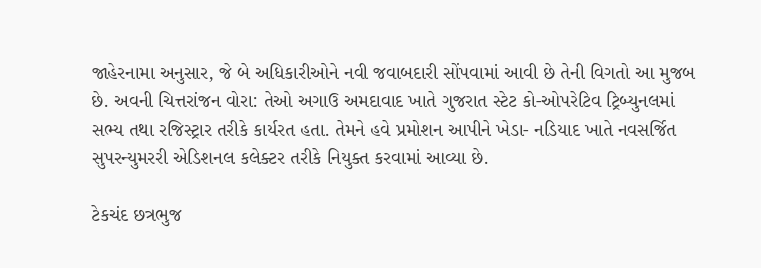જાહેરનામા અનુસાર, જે બે અધિકારીઓને નવી જવાબદારી સોંપવામાં આવી છે તેની વિગતો આ મુજબ છે. અવની ચિત્તરાંજન વોરા: તેઓ અગાઉ અમદાવાદ ખાતે ગુજરાત સ્ટેટ કો-ઓપરેટિવ ટ્રિબ્યુનલમાં સભ્ય તથા રજિસ્ટ્રાર તરીકે કાર્યરત હતા. તેમને હવે પ્રમોશન આપીને ખેડા- નડિયાદ ખાતે નવસર્જિત સુપરન્યુમરરી એડિશનલ કલેક્ટર તરીકે નિયુક્ત કરવામાં આવ્યા છે.

ટેકચંદ છત્રભુજ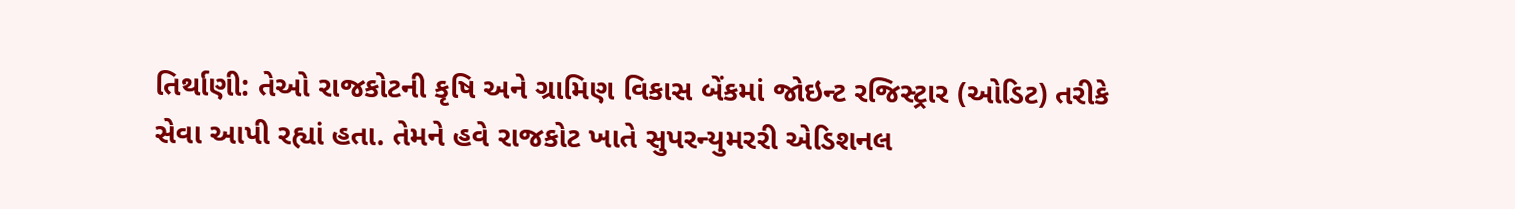તિર્થાણી: તેઓ રાજકોટની કૃષિ અને ગ્રામિણ વિકાસ બેંકમાં જોઇન્ટ રજિસ્ટ્રાર (ઓડિટ) તરીકે સેવા આપી રહ્યાં હતા. તેમને હવે રાજકોટ ખાતે સુપરન્યુમરરી એડિશનલ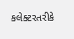કલેક્ટરતરીકે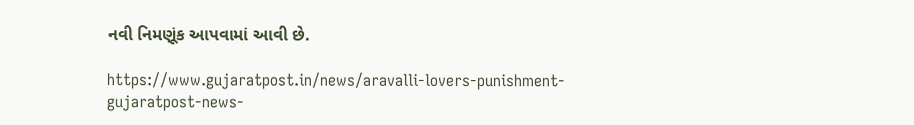નવી નિમણૂંક આપવામાં આવી છે.

https://www.gujaratpost.in/news/aravalli-lovers-punishment-gujaratpost-news-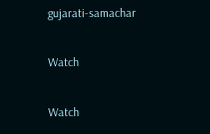gujarati-samachar

Watch

Watch